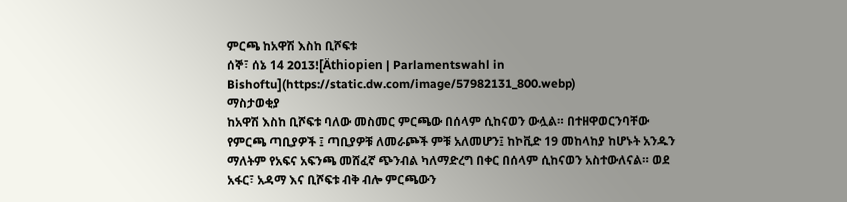ምርጫ ከአዋሽ እስከ ቢሾፍቱ
ሰኞ፣ ሰኔ 14 2013![Äthiopien | Parlamentswahl in Bishoftu](https://static.dw.com/image/57982131_800.webp)
ማስታወቂያ
ከአዋሽ እስከ ቢሾፍቱ ባለው መስመር ምርጫው በሰላም ሲከናወን ውሏል። በተዘዋወርንባቸው የምርጫ ጣቢያዎች ፤ ጣቢያዎቹ ለመራጮች ምቹ አለመሆን፤ ከኮቪድ 19 መከላከያ ከሆኑት አንዱን ማለትም የአፍና አፍንጫ መሸፈኛ ጭንብል ካለማድረግ በቀር በሰላም ሲከናወን አስተውለናል። ወደ አፋር፣ አዳማ እና ቢሾፍቱ ብቅ ብሎ ምርጫውን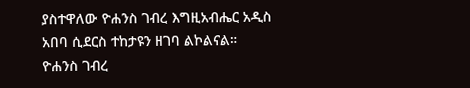ያስተዋለው ዮሐንስ ገብረ እግዚአብሔር አዲስ አበባ ሲደርስ ተከታዩን ዘገባ ልኮልናል።
ዮሐንስ ገብረ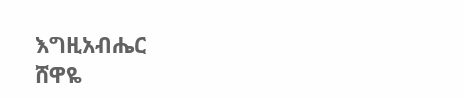እግዚአብሔር
ሸዋዬ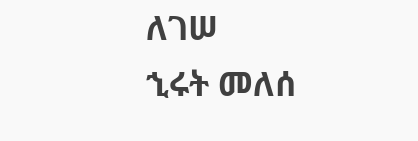ለገሠ
ኂሩት መለሰ